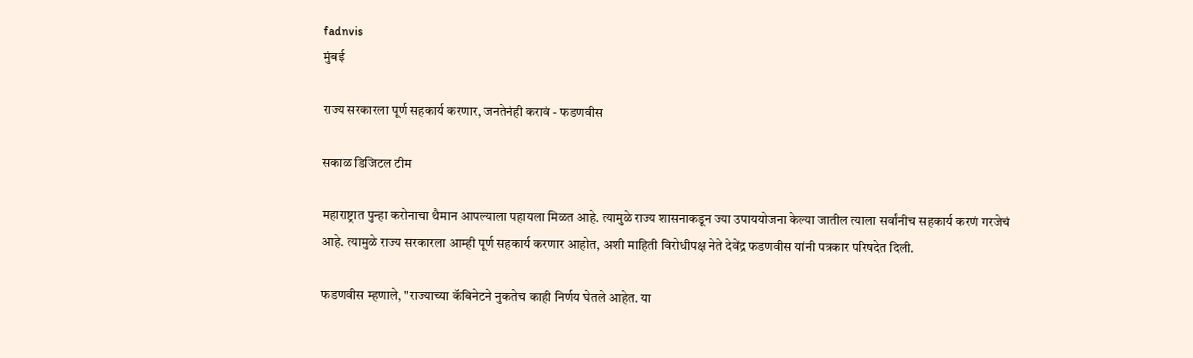fadnvis
मुंबई

राज्य सरकारला पूर्ण सहकार्य करणार, जनतेनंही करावं - फडणवीस

सकाळ डिजिटल टीम

महाराष्ट्रात पुन्हा करोनाचा थैमान आपल्याला पहायला मिळत आहे. त्यामुळे राज्य शासनाकडून ज्या उपाययोजना केल्या जातील त्याला सर्वांनीच सहकार्य करणं गरजेचं आहे. त्यामुळे राज्य सरकारला आम्ही पूर्ण सहकार्य करणार आहोत, अशी माहिती विरोधीपक्ष नेते देवेंद्र फडणवीस यांनी पत्रकार परिषदेत दिली.

फडणवीस म्हणाले, "राज्याच्या कॅबिनेटने नुकतेच काही निर्णय घेतले आहेत. या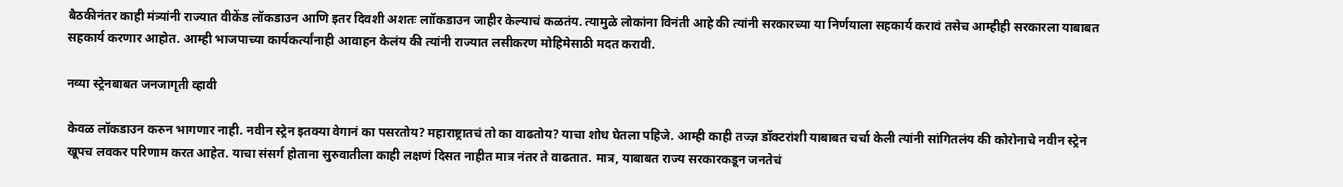बैठकीनंतर काही मंत्र्यांनी राज्यात वीकेंड लॉकडाउन आणि इतर दिवशी अशतः लाॉकडाउन जाहीर केल्याचं कळतंय. त्यामुळे लोकांना विनंती आहे की त्यांनी सरकारच्या या निर्णयाला सहकार्य करावं तसेच आम्हीही सरकारला याबाबत सहकार्य करणार आहोत. आम्ही भाजपाच्या कार्यकर्त्यांनाही आवाहन केलंय की त्यांनी राज्यात लसीकरण मोहिमेसाठी मदत करावी.

नव्या स्ट्रेनबाबत जनजागृती व्हावी

केवळ लॉकडाउन करुन भागणार नाही. नवीन स्ट्रेन इतक्या वेगानं का पसरतोय? महाराष्ट्रातचं तो का वाढतोय? याचा शोध घेतला पहिजे. आम्ही काही तज्ज्ञ डॉक्टरांशी याबाबत चर्चा केली त्यांनी सांगितलंय की कोरोनाचे नवीन स्ट्रेन खूपच लवकर परिणाम करत आहेत. याचा संसर्ग होताना सुरुवातीला काही लक्षणं दिसत नाहीत मात्र नंतर ते वाढतात. मात्र, याबाबत राज्य सरकारकडून जनतेचं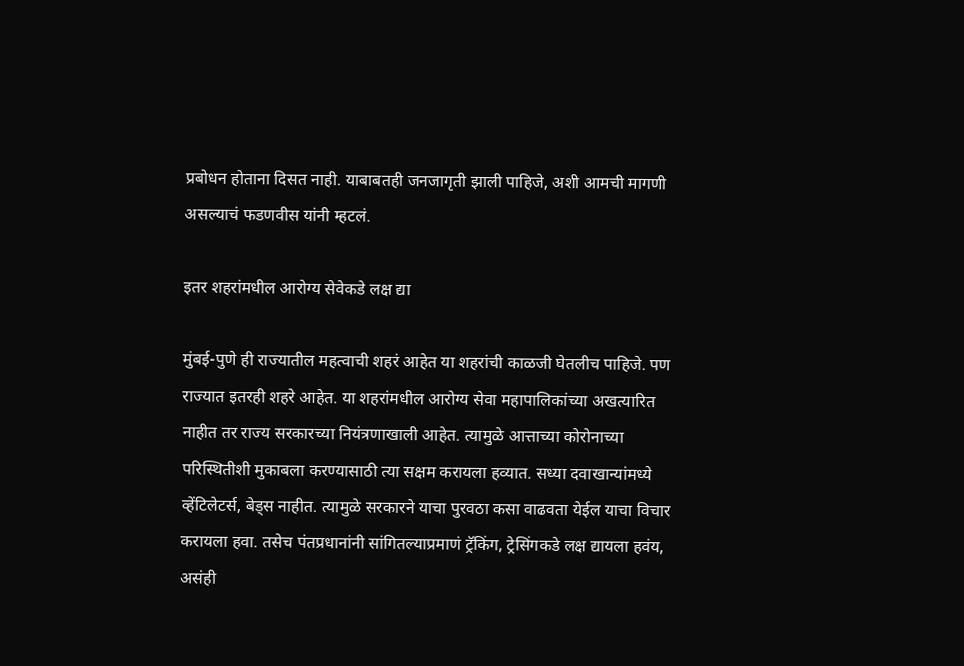प्रबोधन होताना दिसत नाही. याबाबतही जनजागृती झाली पाहिजे, अशी आमची मागणी असल्याचं फडणवीस यांनी म्हटलं.

इतर शहरांमधील आरोग्य सेवेकडे लक्ष द्या

मुंबई-पुणे ही राज्यातील महत्वाची शहरं आहेत या शहरांची काळजी घेतलीच पाहिजे. पण राज्यात इतरही शहरे आहेत. या शहरांमधील आरोग्य सेवा महापालिकांच्या अखत्यारित नाहीत तर राज्य सरकारच्या नियंत्रणाखाली आहेत. त्यामुळे आत्ताच्या कोरोनाच्या परिस्थितीशी मुकाबला करण्यासाठी त्या सक्षम करायला हव्यात. सध्या दवाखान्यांमध्ये व्हेंटिलेटर्स, बेड्स नाहीत. त्यामुळे सरकारने याचा पुरवठा कसा वाढवता येईल याचा विचार करायला हवा. तसेच पंतप्रधानांनी सांगितल्याप्रमाणं ट्रॅकिंग, ट्रेसिंगकडे लक्ष द्यायला हवंय,  असंही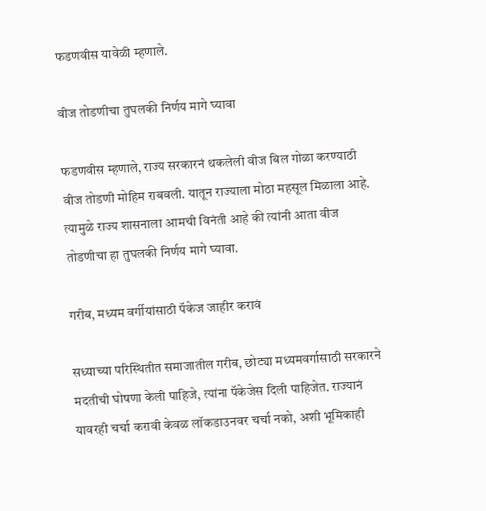फडणवीस यावेळी म्हणाले.

वीज तोडणीचा तुघलकी निर्णय मागे घ्यावा

फडणवीस म्हणाले, राज्य सरकारनं थकलेली वीज बिल गोळा करण्याठी वीज तोडणी मोहिम राबवली. यातून राज्याला मोठा महसूल मिळाला आहे. त्यामुळे राज्य शासनाला आमची विनंती आहे की त्यांनी आता वीज तोडणीचा हा तुघलकी निर्णय मागे घ्यावा.

गरीब, मध्यम वर्गीयांसाठी पॅकेज जाहीर करावं

सध्याच्या परिस्थितीत समाजातील गरीब, छोट्या मध्यमवर्गासाठी सरकारने मदतीची घोषणा केली पाहिजे, त्यांना पॅकेजेस दिली पाहिजेत. राज्यानं यावरही चर्चा करावी केवळ लॉकडाउनवर चर्चा नको, अशी भूमिकाही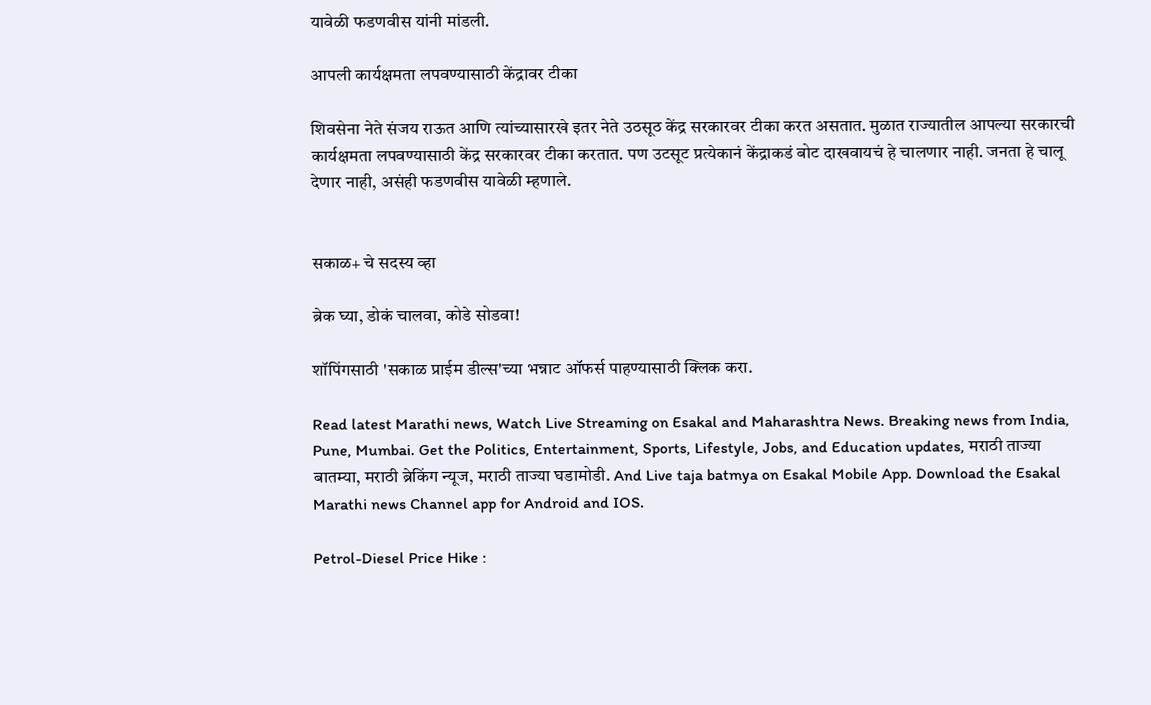यावेळी फडणवीस यांनी मांडली.

आपली कार्यक्षमता लपवण्यासाठी केंद्रावर टीका

शिवसेना नेते संजय राऊत आणि त्यांच्यासारखे इतर नेते उठसूठ केंद्र सरकारवर टीका करत असतात. मुळात राज्यातील आपल्या सरकारची कार्यक्षमता लपवण्यासाठी केंद्र सरकारवर टीका करतात. पण उटसूट प्रत्येकानं केंद्राकडं बोट दाखवायचं हे चालणार नाही. जनता हे चालू देणार नाही, असंही फडणवीस यावेळी म्हणाले.


सकाळ+ चे सदस्य व्हा

ब्रेक घ्या, डोकं चालवा, कोडे सोडवा!

शॉपिंगसाठी 'सकाळ प्राईम डील्स'च्या भन्नाट ऑफर्स पाहण्यासाठी क्लिक करा.

Read latest Marathi news, Watch Live Streaming on Esakal and Maharashtra News. Breaking news from India, Pune, Mumbai. Get the Politics, Entertainment, Sports, Lifestyle, Jobs, and Education updates, मराठी ताज्या बातम्या, मराठी ब्रेकिंग न्यूज, मराठी ताज्या घडामोडी. And Live taja batmya on Esakal Mobile App. Download the Esakal Marathi news Channel app for Android and IOS.

Petrol-Diesel Price Hike :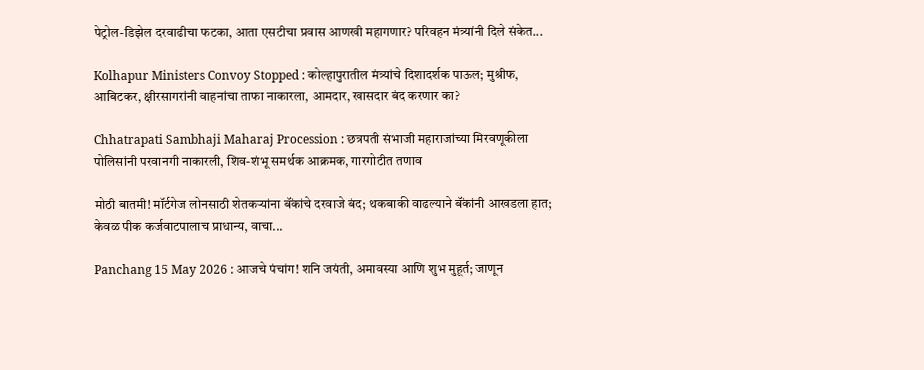पेट्रोल-डिझेल दरवाढीचा फटका, आता एसटीचा प्रवास आणखी महागणार? परिवहन मंत्र्यांनी दिले संकेत...

Kolhapur Ministers Convoy Stopped : कोल्हापुरातील मंत्र्यांचे दिशादर्शक पाऊल; मुश्रीफ, आबिटकर, क्षीरसागरांनी वाहनांचा ताफा नाकारला, आमदार, खासदार बंद करणार का?

Chhatrapati Sambhaji Maharaj Procession : छत्रपती संभाजी महाराजांच्या मिरवणूकीला पोलिसांनी परवानगी नाकारली, शिव-शंभू समर्थक आक्रमक, गारगोटीत तणाव

मोठी बातमी! मॉर्टगेज लोनसाठी शेतकऱ्यांना बॅंकांचे दरवाजे बंद; थकबाकी वाढल्याने बॅंकांनी आखडला हात; केवळ पीक कर्जवाटपालाच प्राधान्य, वाचा...

Panchang 15 May 2026 : आजचे पंचांग! शनि जयंती, अमावस्या आणि शुभ मुहूर्त; जाणून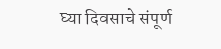घ्या दिवसाचे संपूर्ण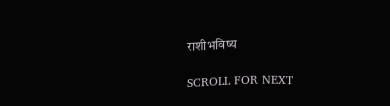राशीभविष्य

SCROLL FOR NEXT